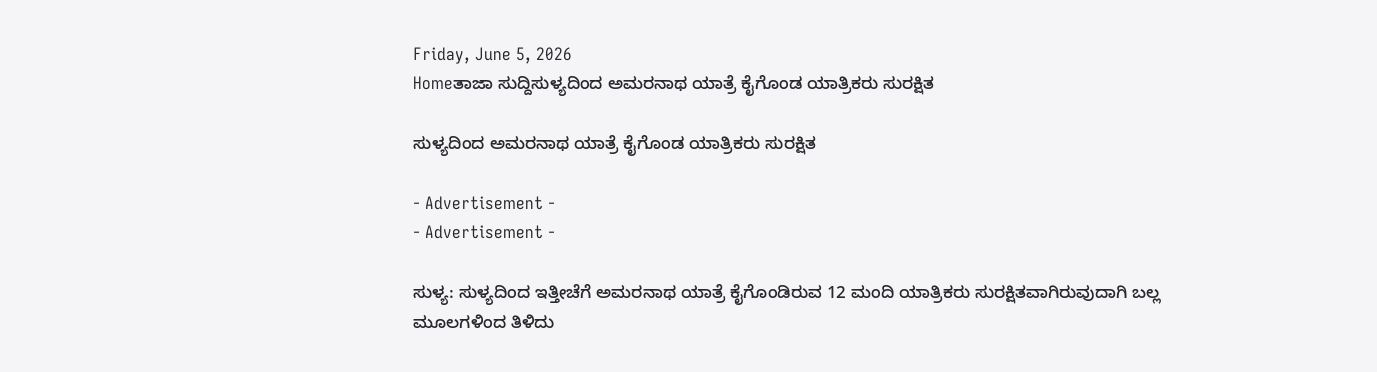Friday, June 5, 2026
Homeತಾಜಾ ಸುದ್ದಿಸುಳ್ಯದಿಂದ ಅಮರನಾಥ ಯಾತ್ರೆ ಕೈಗೊಂಡ ಯಾತ್ರಿಕರು ಸುರಕ್ಷಿತ

ಸುಳ್ಯದಿಂದ ಅಮರನಾಥ ಯಾತ್ರೆ ಕೈಗೊಂಡ ಯಾತ್ರಿಕರು ಸುರಕ್ಷಿತ

- Advertisement -
- Advertisement -

ಸುಳ್ಯ: ಸುಳ್ಯದಿಂದ ಇತ್ತೀಚೆಗೆ ಅಮರನಾಥ ಯಾತ್ರೆ ಕೈಗೊಂಡಿರುವ 12 ಮಂದಿ ಯಾತ್ರಿಕರು ಸುರಕ್ಷಿತವಾಗಿರುವುದಾಗಿ ಬಲ್ಲ ಮೂಲಗಳಿಂದ ತಿಳಿದು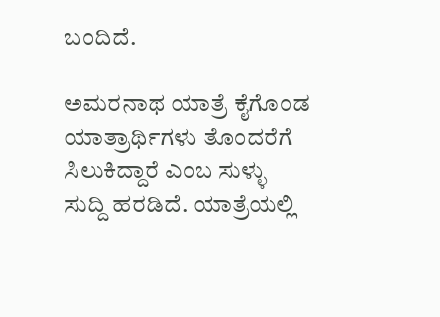ಬಂದಿದೆ.

ಅಮರನಾಥ ಯಾತ್ರೆ ಕೈಗೊಂಡ ಯಾತ್ರಾರ್ಥಿಗಳು ತೊಂದರೆಗೆ ಸಿಲುಕಿದ್ದಾರೆ ಎಂಬ ಸುಳ್ಳು ಸುದ್ದಿ ಹರಡಿದೆ. ಯಾತ್ರೆಯಲ್ಲಿ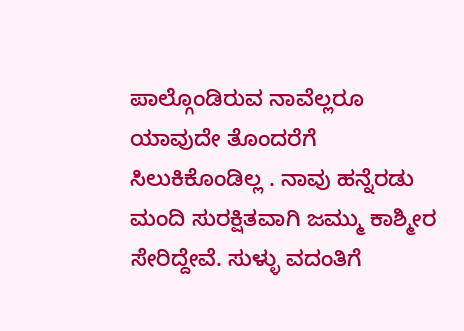ಪಾಲ್ಗೊಂಡಿರುವ ನಾವೆಲ್ಲರೂ ಯಾವುದೇ ತೊಂದರೆಗೆ ಸಿಲುಕಿಕೊಂಡಿಲ್ಲ . ನಾವು ಹನ್ನೆರಡು ಮಂದಿ ಸುರಕ್ಷಿತವಾಗಿ ಜಮ್ಮು ಕಾಶ್ಮೀರ ಸೇರಿದ್ದೇವೆ. ಸುಳ್ಳು ವದಂತಿಗೆ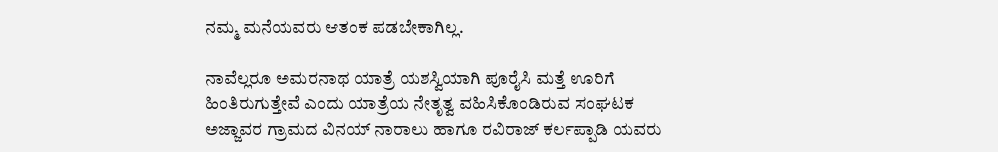ನಮ್ಮ ಮನೆಯವರು ಆತಂಕ ಪಡಬೇಕಾಗಿಲ್ಲ.

ನಾವೆಲ್ಲರೂ ಅಮರನಾಥ ಯಾತ್ರೆ ಯಶಸ್ವಿಯಾಗಿ ಪೂರೈಸಿ ಮತ್ತೆ ಊರಿಗೆ ಹಿಂತಿರುಗುತ್ತೇವೆ ಎಂದು ಯಾತ್ರೆಯ ನೇತೃತ್ವ ವಹಿಸಿಕೊಂಡಿರುವ ಸಂಘಟಕ ಅಜ್ಜಾವರ ಗ್ರಾಮದ ವಿನಯ್ ನಾರಾಲು ಹಾಗೂ ರವಿರಾಜ್ ಕರ್ಲಪ್ಪಾಡಿ ಯವರು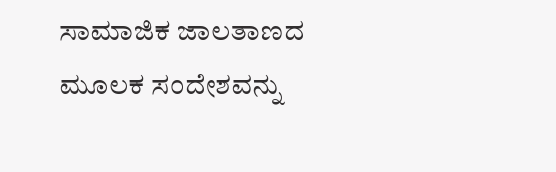ಸಾಮಾಜಿಕ ಜಾಲತಾಣದ ಮೂಲಕ ಸಂದೇಶವನ್ನು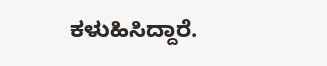ಕಳುಹಿಸಿದ್ದಾರೆ.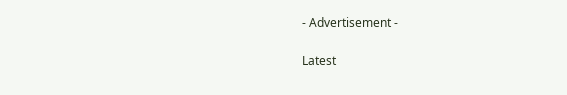- Advertisement -

Latest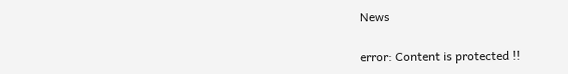News

error: Content is protected !!